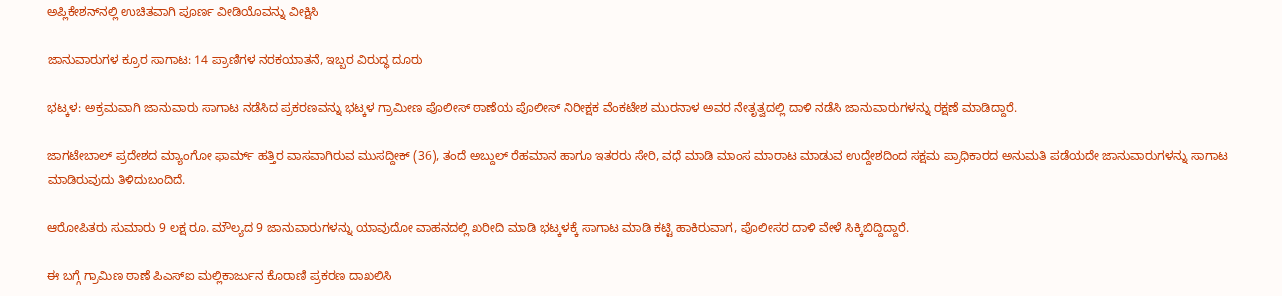ಅಪ್ಲಿಕೇಶನ್‌ನಲ್ಲಿ ಉಚಿತವಾಗಿ ಪೂರ್ಣ ವೀಡಿಯೊವನ್ನು ವೀಕ್ಷಿಸಿ

ಜಾನುವಾರುಗಳ ಕ್ರೂರ ಸಾಗಾಟ: 14 ಪ್ರಾಣಿಗಳ ನರಕಯಾತನೆ, ಇಬ್ಬರ ವಿರುದ್ಧ ದೂರು

ಭಟ್ಕಳ: ಅಕ್ರಮವಾಗಿ ಜಾನುವಾರು ಸಾಗಾಟ ನಡೆಸಿದ ಪ್ರಕರಣವನ್ನು ಭಟ್ಕಳ ಗ್ರಾಮೀಣ ಪೊಲೀಸ್ ಠಾಣೆಯ ಪೊಲೀಸ್ ನಿರೀಕ್ಷಕ ವೆಂಕಟೇಶ ಮುರನಾಳ ಅವರ ನೇತೃತ್ವದಲ್ಲಿ ದಾಳಿ ನಡೆಸಿ ಜಾನುವಾರುಗಳನ್ನು ರಕ್ಷಣೆ ಮಾಡಿದ್ದಾರೆ.

ಜಾಗಟೇಬಾಲ್ ಪ್ರದೇಶದ ಮ್ಯಾಂಗೋ ಫಾರ್ಮ್ ಹತ್ತಿರ ವಾಸವಾಗಿರುವ ಮುಸದ್ದೀಕ್ (36), ತಂದೆ ಅಬ್ದುಲ್ ರೆಹಮಾನ ಹಾಗೂ ಇತರರು ಸೇರಿ, ವಧೆ ಮಾಡಿ ಮಾಂಸ ಮಾರಾಟ ಮಾಡುವ ಉದ್ದೇಶದಿಂದ ಸಕ್ಷಮ ಪ್ರಾಧಿಕಾರದ ಅನುಮತಿ ಪಡೆಯದೇ ಜಾನುವಾರುಗಳನ್ನು ಸಾಗಾಟ ಮಾಡಿರುವುದು ತಿಳಿದುಬಂದಿದೆ.

ಆರೋಪಿತರು ಸುಮಾರು 9 ಲಕ್ಷ ರೂ. ಮೌಲ್ಯದ 9 ಜಾನುವಾರುಗಳನ್ನು ಯಾವುದೋ ವಾಹನದಲ್ಲಿ ಖರೀದಿ ಮಾಡಿ ಭಟ್ಕಳಕ್ಕೆ ಸಾಗಾಟ ಮಾಡಿ ಕಟ್ಟಿ ಹಾಕಿರುವಾಗ, ಪೊಲೀಸರ ದಾಳಿ ವೇಳೆ ಸಿಕ್ಕಿಬಿದ್ದಿದ್ದಾರೆ.

ಈ ಬಗ್ಗೆ ಗ್ರಾಮಿಣ ಠಾಣೆ ಪಿಎಸ್‌ಐ ಮಲ್ಲಿಕಾರ್ಜುನ ಕೊರಾಣಿ ಪ್ರಕರಣ ದಾಖಲಿಸಿ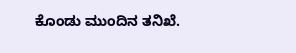ಕೊಂಡು ಮುಂದಿನ ತನಿಖೆ.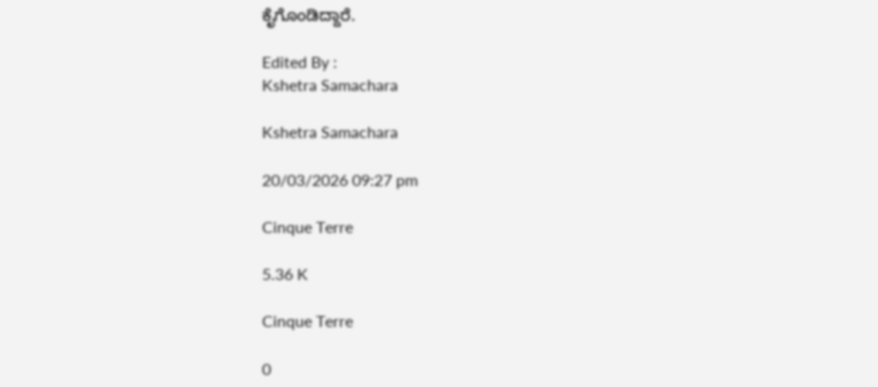ಕೈಗೊಂಡಿದ್ದಾರೆ.

Edited By :
Kshetra Samachara

Kshetra Samachara

20/03/2026 09:27 pm

Cinque Terre

5.36 K

Cinque Terre

0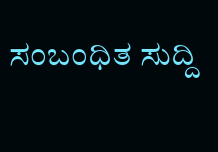ಸಂಬಂಧಿತ ಸುದ್ದಿ